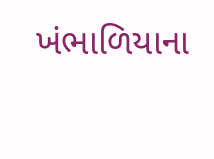ખંભાળિયાના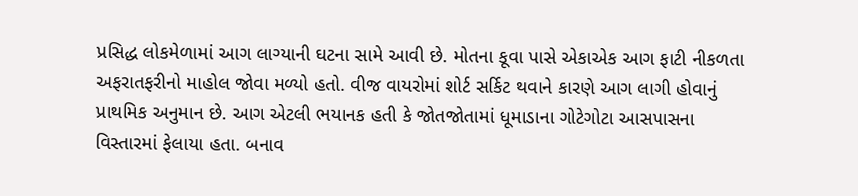પ્રસિદ્ધ લોકમેળામાં આગ લાગ્યાની ઘટના સામે આવી છે. મોતના કૂવા પાસે એકાએક આગ ફાટી નીકળતા અફરાતફરીનો માહોલ જોવા મળ્યો હતો. વીજ વાયરોમાં શોર્ટ સર્કિટ થવાને કારણે આગ લાગી હોવાનું પ્રાથમિક અનુમાન છે. આગ એટલી ભયાનક હતી કે જોતજોતામાં ધૂમાડાના ગોટેગોટા આસપાસના વિસ્તારમાં ફેલાયા હતા. બનાવ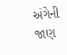અંગેની જાણ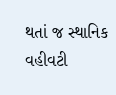થતાં જ સ્થાનિક વહીવટી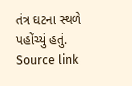તંત્ર ઘટના સ્થળે પહોંચ્યું હતું.
Source link